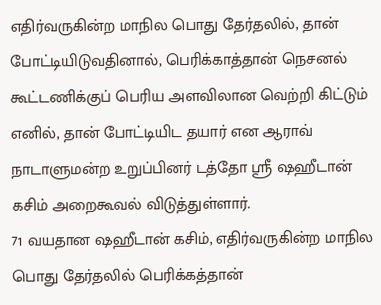எதிர்வருகின்ற மாநில பொது தேர்தலில், தான் போட்டியிடுவதினால், பெரிக்காத்தான் நெசனல் கூட்டணிக்குப் பெரிய அளவிலான வெற்றி கிட்டும் எனில், தான் போட்டியிட தயார் என ஆராவ் நாடாளுமன்ற உறுப்பினர் டத்தோ ஶ்ரீ ஷஹீடான் கசிம் அறைகூவல் விடுத்துள்ளார்.
71 வயதான ஷஹீடான் கசிம், எதிர்வருகின்ற மாநில பொது தேர்தலில் பெரிக்கத்தான்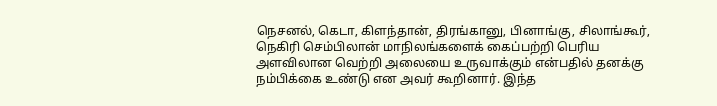நெசனல், கெடா, கிளந்தான், திரங்கானு, பினாங்கு, சிலாங்கூர், நெகிரி செம்பிலான் மாநிலங்களைக் கைப்பற்றி பெரிய அளவிலான வெற்றி அலையை உருவாக்கும் என்பதில் தனக்கு நம்பிக்கை உண்டு என அவர் கூறினார். இந்த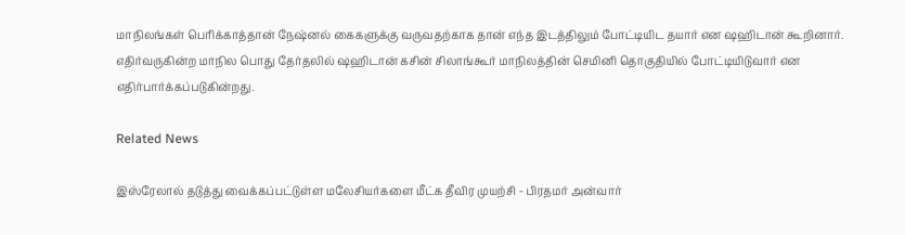மாநிலங்கள் பெரிக்காத்தான் நேஷ்னல் கைகளுக்கு வருவதற்காக தான் எந்த இடத்திலும் போட்டியிட தயார் என ஷஹிடான் கூறினார்.
எதிர்வருகின்ற மாநில பொது தேர்தலில் ஷஹிடான் கசின் சிலாங்கூர் மாநிலத்தின் செமினி தொகுதியில் போட்டியிடுவார் என எதிர்பார்க்கப்படுகின்றது.

Related News

இஸ்ரேலால் தடுத்து வைக்கப்பட்டுள்ள மலேசியர்களை மீட்க தீவிர முயற்சி - பிரதமர் அன்வார்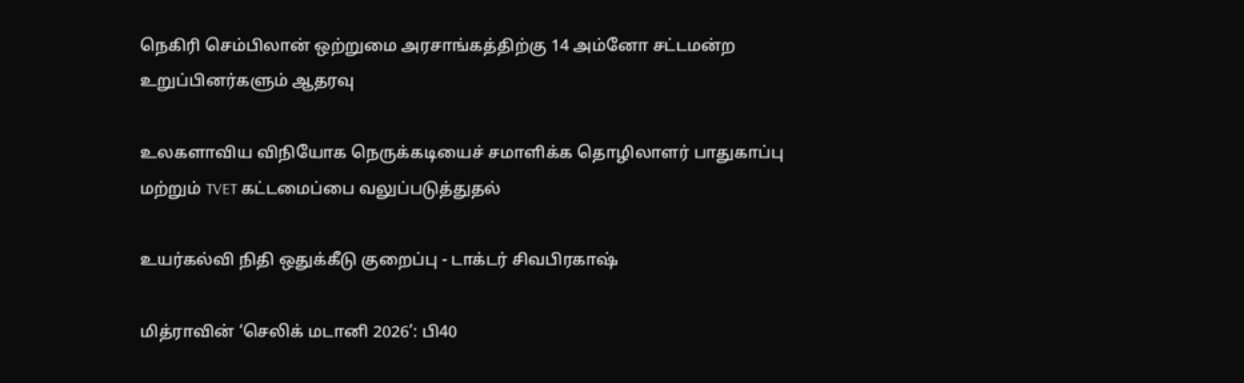நெகிரி செம்பிலான் ஒற்றுமை அரசாங்கத்திற்கு 14 அம்னோ சட்டமன்ற உறுப்பினர்களும் ஆதரவு

உலகளாவிய விநியோக நெருக்கடியைச் சமாளிக்க தொழிலாளர் பாதுகாப்பு மற்றும் TVET கட்டமைப்பை வலுப்படுத்துதல்

உயர்கல்வி நிதி ஒதுக்கீடு குறைப்பு - டாக்டர் சிவபிரகாஷ்

மித்ராவின் ‘செலிக் மடானி 2026’: பி40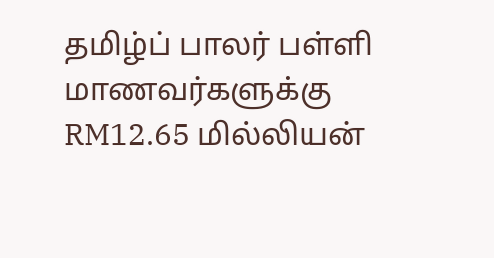தமிழ்ப் பாலர் பள்ளி மாணவர்களுக்கு RM12.65 மில்லியன்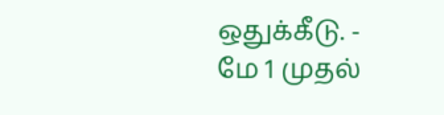ஒதுக்கீடு. - மே 1 முதல்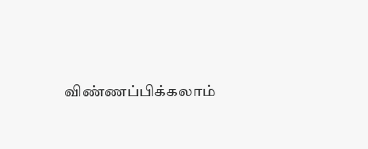விண்ணப்பிக்கலாம்